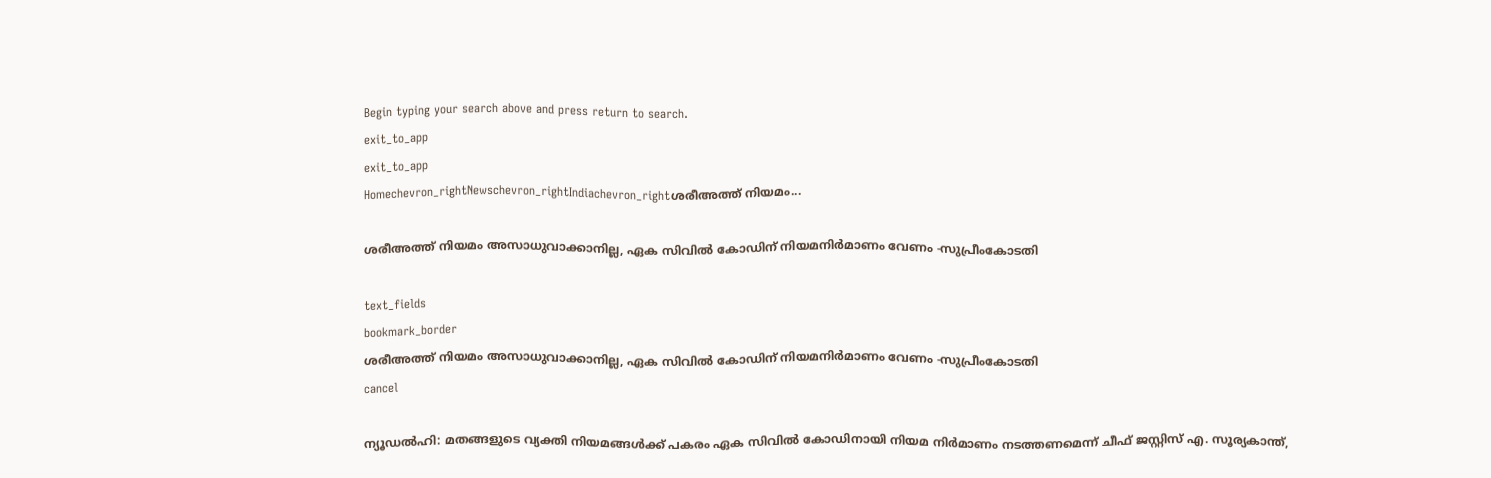Begin typing your search above and press return to search.
exit_to_app
exit_to_app
Homechevron_rightNewschevron_rightIndiachevron_rightശരീഅത്ത് നിയമം...

ശരീഅത്ത് നിയമം അസാധുവാക്കാനില്ല, ഏക സിവിൽ കോഡിന് നിയമനിർമാണം വേണം -സുപ്രീംകോടതി

text_fields
bookmark_border
ശരീഅത്ത് നിയമം അസാധുവാക്കാനില്ല, ഏക സിവിൽ കോഡിന് നിയമനിർമാണം വേണം -സുപ്രീംകോടതി
cancel

ന്യൂഡൽഹി: മതങ്ങളുടെ വ്യക്തി നിയമങ്ങൾക്ക് പകരം ഏക സിവിൽ കോഡിനായി നിയമ നിർമാണം നടത്തണമെന്ന് ചീഫ് ജസ്റ്റിസ് എ. സൂര്യകാന്ത്,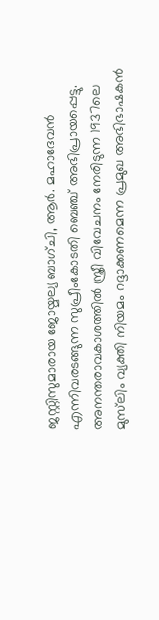ജസ്റ്റിസുമാരായ ജോയ്മല്യ ബാഗ്ചി, ആർ. മഹാദേവൻ എന്നിവരടങ്ങുന്ന സുപ്രീംകോടതി ബെഞ്ച് അഭിപ്രായപ്പെട്ടു. അനന്തരാവകാശത്തിൽ സ്ത്രീ വിവേചനം നേരിടുന്ന 1937ലെ മുസ്‍ലിം വ്യക്തി നിയമം റദ്ദാക്കണമെന്ന പ്രമുഖ അഭിഭാഷകൻ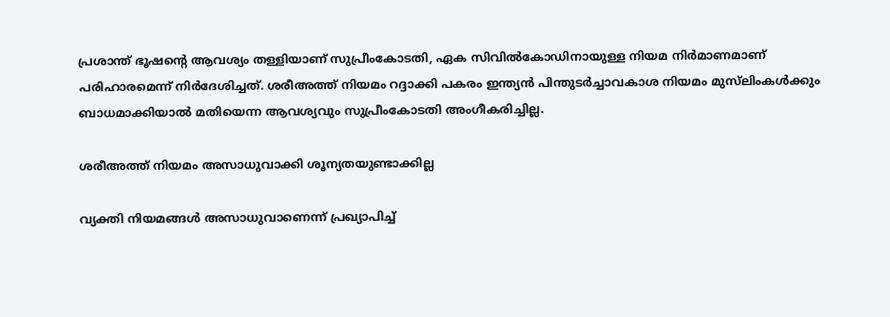പ്രശാന്ത് ഭൂഷന്റെ ആവശ്യം തള്ളിയാണ് സുപ്രീംകോടതി, ഏക സിവിൽകോഡിനായുള്ള നിയമ നിർമാണമാണ് പരിഹാരമെന്ന് നിർദേശിച്ചത്. ശരീഅത്ത് നിയമം റദ്ദാക്കി പകരം ഇന്ത്യൻ പിന്തുടർച്ചാവകാശ നിയമം മുസ്‍ലിംകൾക്കും ബാധമാക്കിയാൽ മതിയെന്ന ആവശ്യവും സുപ്രീംകോടതി അംഗീകരിച്ചില്ല.

ശരീഅത്ത് നിയമം അസാധുവാക്കി ശൂന്യതയുണ്ടാക്കില്ല

വ്യക്തി നിയമങ്ങൾ അസാധുവാണെന്ന് പ്രഖ്യാപിച്ച്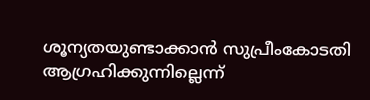ശൂന്യതയുണ്ടാക്കാൻ സുപ്രീംകോടതി ആഗ്രഹിക്കുന്നില്ലെന്ന്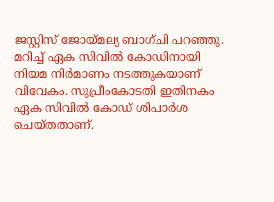ജസ്റ്റിസ് ജോയ്മല്യ ബാഗ്ചി പറഞ്ഞു. മറിച്ച് ഏക സിവിൽ കോഡിനായി നിയമ നിർമാണം നടത്തുകയാണ് വിവേകം. സുപ്രീംകോടതി ഇതിനകം ഏക സിവിൽ കോഡ് ശിപാർശ ചെയ്തതാണ്.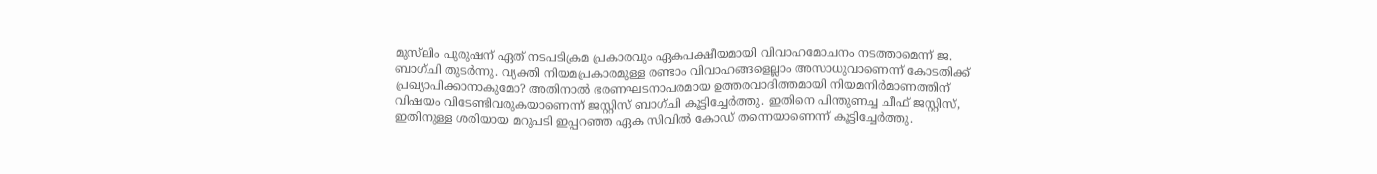മുസ്‍ലിം പുരുഷന് ഏത് നടപടിക്രമ പ്രകാരവും ഏകപക്ഷീയമായി വിവാഹമോചനം നടത്താമെന്ന് ജ. ബാഗ്ചി തുടർന്നു. വ്യക്തി നിയമപ്രകാരമുള്ള രണ്ടാം വിവാഹങ്ങളെല്ലാം അസാധുവാണെന്ന് കോടതിക്ക് പ്രഖ്യാപിക്കാനാകുമോ? അതിനാൽ ഭരണഘടനാപരമായ ഉത്തരവാദിത്തമായി നിയമനിർമാണത്തിന് വിഷയം വിടേണ്ടിവരുകയാണെന്ന് ജസ്റ്റിസ് ബാഗ്ചി കൂട്ടിച്ചേർത്തു. ഇതിനെ പിന്തുണച്ച ചീഫ് ജസ്റ്റിസ്, ഇതിനുള്ള ശരിയായ മറുപടി ഇപ്പറഞ്ഞ ഏക സിവിൽ കോഡ് തന്നെയാണെന്ന് കൂട്ടിച്ചേർത്തു.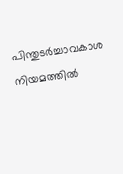പിന്തുടർച്ചാവകാശ നിയമത്തിൽ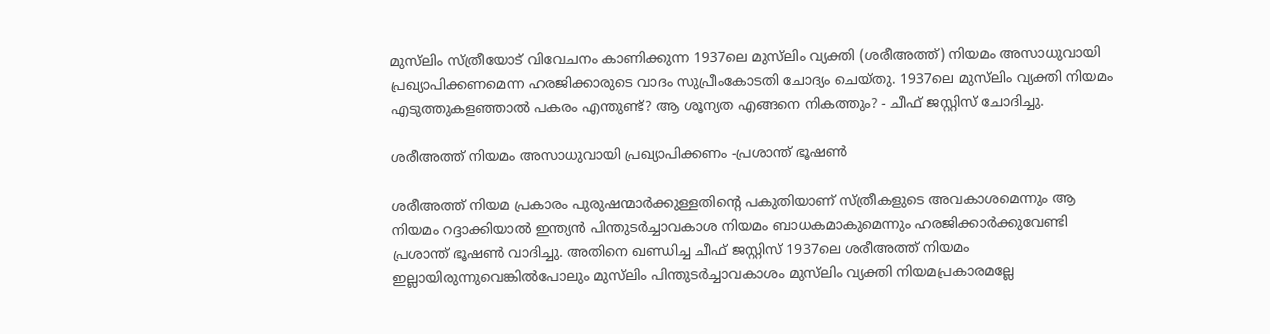മുസ്‍ലിം സ്ത്രീയോട് വിവേചനം കാണിക്കുന്ന 1937ലെ മുസ്‍ലിം വ്യക്തി (ശരീഅത്ത്) നിയമം അസാധുവായി പ്രഖ്യാപിക്കണമെന്ന ഹരജിക്കാരുടെ വാദം സുപ്രീംകോടതി ചോദ്യം ചെയ്തു. 1937ലെ മുസ്‍ലിം വ്യക്തി നിയമം എടുത്തുകളഞ്ഞാൽ പകരം എന്തുണ്ട്? ആ ശൂന്യത എങ്ങനെ നികത്തും? - ചീഫ് ജസ്റ്റിസ് ചോദിച്ചു.

ശരീഅത്ത് നിയമം അസാധുവായി പ്രഖ്യാപിക്കണം -പ്രശാന്ത് ഭൂഷൺ

ശരീഅത്ത് നിയമ പ്രകാരം പുരുഷന്മാർക്കുള്ളതിന്റെ പകുതിയാണ് സ്ത്രീകളുടെ അവകാശമെന്നും ആ നിയമം റദ്ദാക്കിയാൽ ഇന്ത്യൻ പിന്തുടർച്ചാവകാശ നിയമം ബാധകമാകുമെന്നും ഹരജിക്കാർക്കുവേണ്ടി പ്രശാന്ത് ഭൂഷൺ വാദിച്ചു. അതിനെ ഖണ്ഡിച്ച ചീഫ് ജസ്റ്റിസ് 1937ലെ ശരീഅത്ത് നിയമം ഇല്ലായിരുന്നുവെങ്കിൽപോലും മുസ്‍ലിം പിന്തുടർച്ചാവകാശം മുസ്‍ലിം വ്യക്തി നിയമപ്രകാരമല്ലേ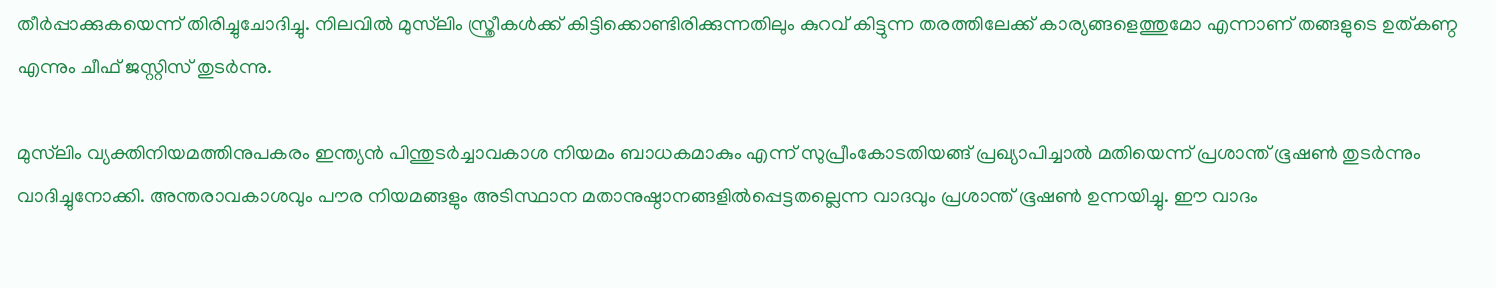തീർപ്പാക്കുകയെന്ന് തിരിച്ചുചോദിച്ചു. നിലവിൽ മുസ്‍ലിം സ്ത്രീകൾക്ക് കിട്ടിക്കൊണ്ടിരിക്കുന്നതിലും കുറവ് കിട്ടുന്ന തരത്തിലേക്ക് കാര്യങ്ങളെത്തുമോ എന്നാണ് തങ്ങളുടെ ഉത്കണ്ഠ എന്നും ചീഫ് ജസ്റ്റിസ് തുടർന്നു.

മുസ്‍ലിം വ്യക്തിനിയമത്തിനുപകരം ഇന്ത്യൻ പിന്തുടർച്ചാവകാശ നിയമം ബാധകമാകും എന്ന് സുപ്രീംകോടതിയങ്ങ് പ്രഖ്യാപിച്ചാൽ മതിയെന്ന് പ്രശാന്ത് ഭൂഷൺ തുടർന്നും വാദിച്ചുനോക്കി. അന്തരാവകാശവും പൗര നിയമങ്ങളും അടിസ്ഥാന മതാനുഷ്ഠാനങ്ങളിൽപ്പെട്ടതല്ലെന്ന വാദവും പ്രശാന്ത് ഭൂഷൺ ഉന്നയിച്ചു. ഈ വാദം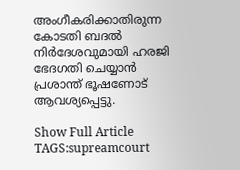അംഗീകരിക്കാതിരുന്ന കോടതി ബദൽ നിർദേശവുമായി ഹരജി ഭേദഗതി ചെയ്യാൻ പ്രശാന്ത് ഭൂഷണോട് ആവശ്യപ്പെട്ടു.

Show Full Article
TAGS:supreamcourt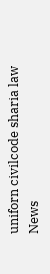uniforn civilcode sharia law
News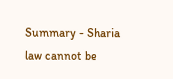Summary - Sharia law cannot be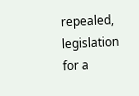repealed, legislation for a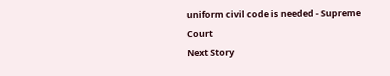uniform civil code is needed - Supreme Court
Next Story